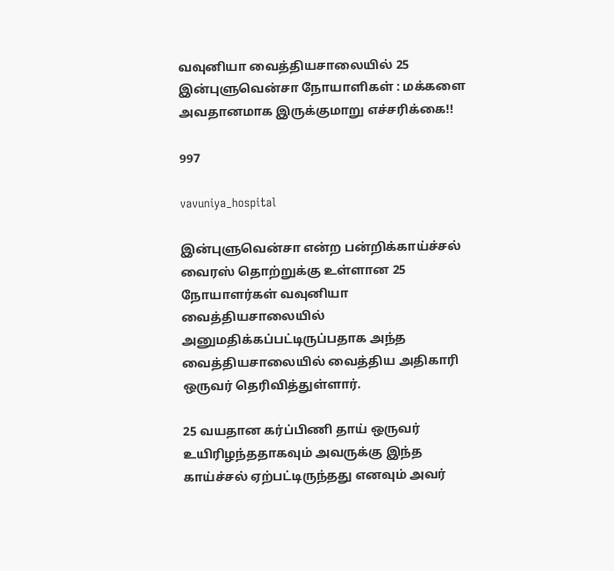வவுனியா வைத்தியசாலையில் 25 இன்புளுவென்சா நோயாளிகள் : மக்களை அவதானமாக இருக்குமாறு எச்சரிக்கை!!

997

vavuniya_hospital

இன்புளுவென்சா என்ற பன்றிக்காய்ச்சல் வைரஸ் தொற்றுக்கு உள்ளான 25 நோயாளர்கள் வவுனியா வைத்தியசாலையில் அனுமதிக்கப்பட்டிருப்பதாக அந்த வைத்தியசாலையில் வைத்திய அதிகாரி ஒருவர் தெரிவித்துள்ளார்.

25 வயதான கர்ப்பிணி தாய் ஒருவர் உயிரிழந்ததாகவும் அவருக்கு இந்த காய்ச்சல் ஏற்பட்டிருந்தது எனவும் அவர்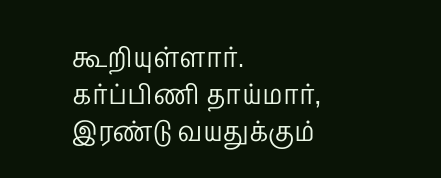கூறியுள்ளார். கர்ப்பிணி தாய்மார், இரண்டு வயதுக்கும்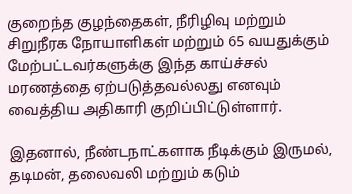குறைந்த குழந்தைகள், நீரிழிவு மற்றும் சிறுநீரக நோயாளிகள் மற்றும் 65 வயதுக்கும் மேற்பட்டவர்களுக்கு இந்த காய்ச்சல் மரணத்தை ஏற்படுத்தவல்லது எனவும் வைத்திய அதிகாரி குறிப்பிட்டுள்ளார்.

இதனால், நீண்டநாட்களாக நீடிக்கும் இருமல், தடிமன், தலைவலி மற்றும் கடும்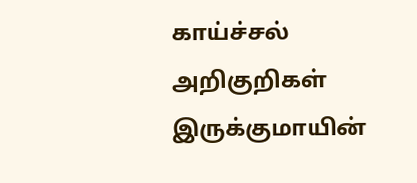காய்ச்சல் அறிகுறிகள் இருக்குமாயின்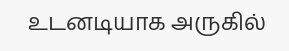உடனடியாக அருகில்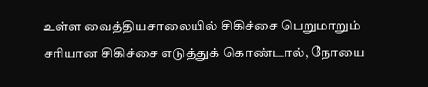உள்ள வைத்தியசாலையில் சிகிச்சை பெறுமாறும் சரியான சிகிச்சை எடுத்துக் கொண்டால், நோயை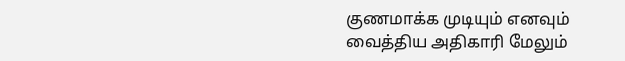குணமாக்க முடியும் எனவும் வைத்திய அதிகாரி மேலும்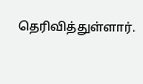தெரிவித்துள்ளார்.